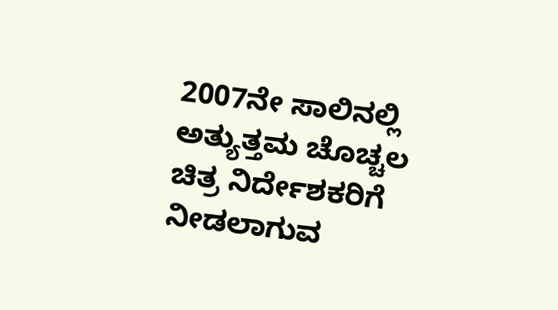2007ನೇ ಸಾಲಿನಲ್ಲಿ ಅತ್ಯುತ್ತಮ ಚೊಚ್ಚಲ ಚಿತ್ರ ನಿರ್ದೇಶಕರಿಗೆ ನೀಡಲಾಗುವ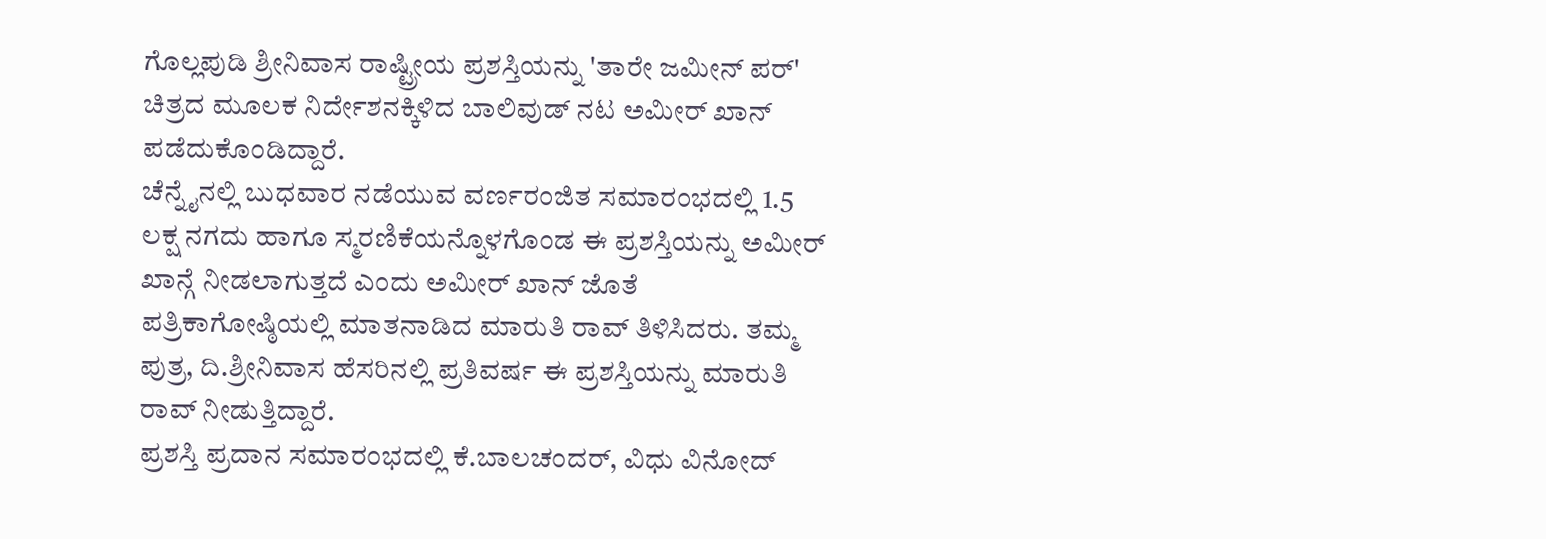ಗೊಲ್ಲಪುಡಿ ಶ್ರೀನಿವಾಸ ರಾಷ್ಟ್ರೀಯ ಪ್ರಶಸ್ತಿಯನ್ನು 'ತಾರೇ ಜಮೀನ್ ಪರ್' ಚಿತ್ರದ ಮೂಲಕ ನಿರ್ದೇಶನಕ್ಕಿಳಿದ ಬಾಲಿವುಡ್ ನಟ ಅಮೀರ್ ಖಾನ್ ಪಡೆದುಕೊಂಡಿದ್ದಾರೆ.
ಚೆನ್ನೈನಲ್ಲಿ ಬುಧವಾರ ನಡೆಯುವ ವರ್ಣರಂಜಿತ ಸಮಾರಂಭದಲ್ಲಿ 1.5 ಲಕ್ಷ ನಗದು ಹಾಗೂ ಸ್ಮರಣಿಕೆಯನ್ನೊಳಗೊಂಡ ಈ ಪ್ರಶಸ್ತಿಯನ್ನು ಅಮೀರ್ ಖಾನ್ಗೆ ನೀಡಲಾಗುತ್ತದೆ ಎಂದು ಅಮೀರ್ ಖಾನ್ ಜೊತೆ ಪತ್ರಿಕಾಗೋಷ್ಠಿಯಲ್ಲಿ ಮಾತನಾಡಿದ ಮಾರುತಿ ರಾವ್ ತಿಳಿಸಿದರು. ತಮ್ಮ ಪುತ್ರ, ದಿ.ಶ್ರೀನಿವಾಸ ಹೆಸರಿನಲ್ಲಿ ಪ್ರತಿವರ್ಷ ಈ ಪ್ರಶಸ್ತಿಯನ್ನು ಮಾರುತಿ ರಾವ್ ನೀಡುತ್ತಿದ್ದಾರೆ.
ಪ್ರಶಸ್ತಿ ಪ್ರದಾನ ಸಮಾರಂಭದಲ್ಲಿ ಕೆ.ಬಾಲಚಂದರ್, ವಿಧು ವಿನೋದ್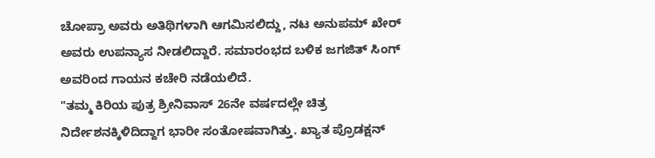ಚೋಪ್ರಾ ಅವರು ಅತಿಥಿಗಳಾಗಿ ಆಗಮಿಸಲಿದ್ದು, ನಟ ಅನುಪಮ್ ಖೇರ್ ಅವರು ಉಪನ್ಯಾಸ ನೀಡಲಿದ್ದಾರೆ. ಸಮಾರಂಭದ ಬಳಿಕ ಜಗಜಿತ್ ಸಿಂಗ್ ಅವರಿಂದ ಗಾಯನ ಕಚೇರಿ ನಡೆಯಲಿದೆ.
"ತಮ್ಮ ಕಿರಿಯ ಪುತ್ರ ಶ್ರೀನಿವಾಸ್ 26ನೇ ವರ್ಷದಲ್ಲೇ ಚಿತ್ರ ನಿರ್ದೇಶನಕ್ಕಿಳಿದಿದ್ದಾಗ ಭಾರೀ ಸಂತೋಷವಾಗಿತ್ತು. ಖ್ಯಾತ ಪ್ರೊಡಕ್ಷನ್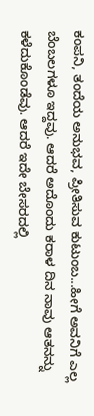ಕಂಪನಿ, ತಂದೆಯ ಅನುಭವ, ಪ್ರೀತಿಸುವ ಕುಟುಂಬ...ಹೀಗೆ ಅವನಿಗೆ ಎಲ್ಲ ಬೆಂಬಲಗಳೂ ಇದ್ದವು. ಆದರೆ ಅದೊಂದು ಕರಾಳ ದಿನ ನಾವು ಆತನನ್ನು ಕಳೆದುಕೊಂಡೆವು. ಆದರೆ ಇದೇ ಬೇಸರದಲ್ಲಿ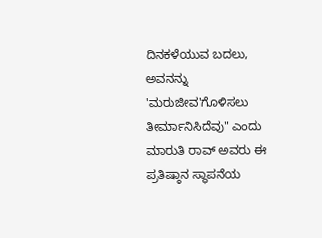ದಿನಕಳೆಯುವ ಬದಲು, ಅವನನ್ನು 'ಮರುಜೀವ'ಗೊಳಿಸಲು ತೀರ್ಮಾನಿಸಿದೆವು" ಎಂದು ಮಾರುತಿ ರಾವ್ ಅವರು ಈ ಪ್ರತಿಷ್ಠಾನ ಸ್ಥಾಪನೆಯ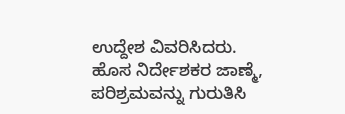ಉದ್ದೇಶ ವಿವರಿಸಿದರು.
ಹೊಸ ನಿರ್ದೇಶಕರ ಜಾಣ್ಮೆ, ಪರಿಶ್ರಮವನ್ನು ಗುರುತಿಸಿ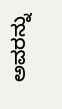ಅವರನ್ನು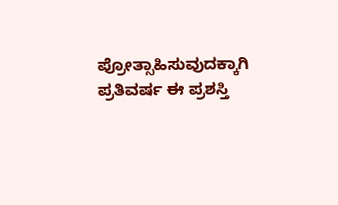ಪ್ರೋತ್ಸಾಹಿಸುವುದಕ್ಕಾಗಿ ಪ್ರತಿವರ್ಷ ಈ ಪ್ರಶಸ್ತಿ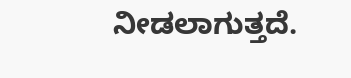ನೀಡಲಾಗುತ್ತದೆ.